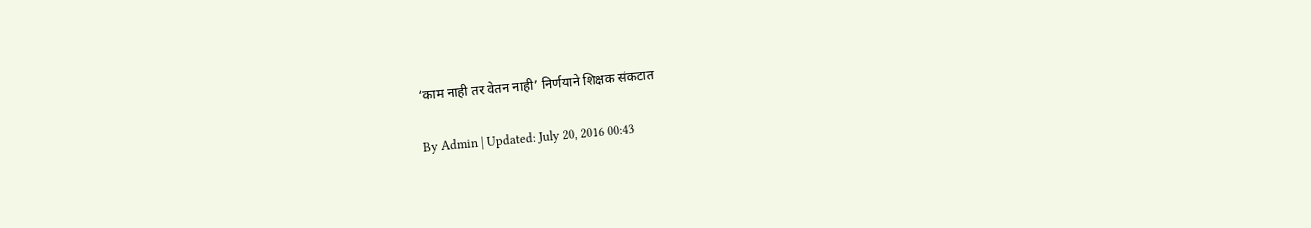‘काम नाही तर वेतन नाही’ निर्णयाने शिक्षक संकटात

By Admin | Updated: July 20, 2016 00:43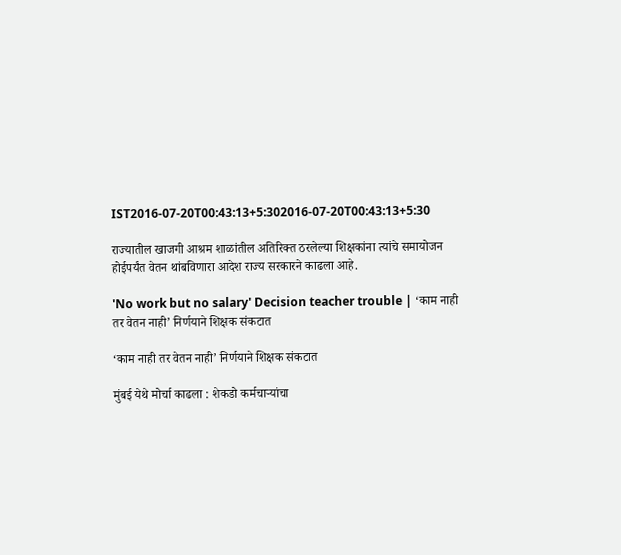IST2016-07-20T00:43:13+5:302016-07-20T00:43:13+5:30

राज्यातील खाजगी आश्रम शाळांतील अतिरिक्त ठरलेल्या शिक्षकांना त्यांचे समायोजन होईपर्यंत वेतन थांबविणारा आदेश राज्य सरकारने काढला आहे.

'No work but no salary' Decision teacher trouble | ‘काम नाही तर वेतन नाही’ निर्णयाने शिक्षक संकटात

‘काम नाही तर वेतन नाही’ निर्णयाने शिक्षक संकटात

मुंबई येथे मोर्चा काढला : शेकडो कर्मचाऱ्यांचा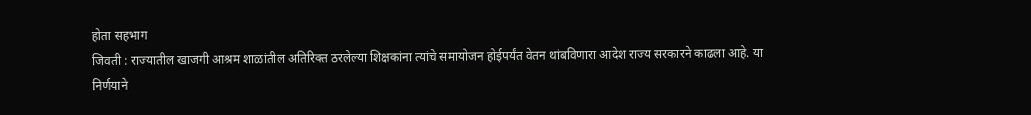होता सहभाग
जिवती : राज्यातील खाजगी आश्रम शाळांतील अतिरिक्त ठरलेल्या शिक्षकांना त्यांचे समायोजन होईपर्यंत वेतन थांबविणारा आदेश राज्य सरकारने काढला आहे. या निर्णयाने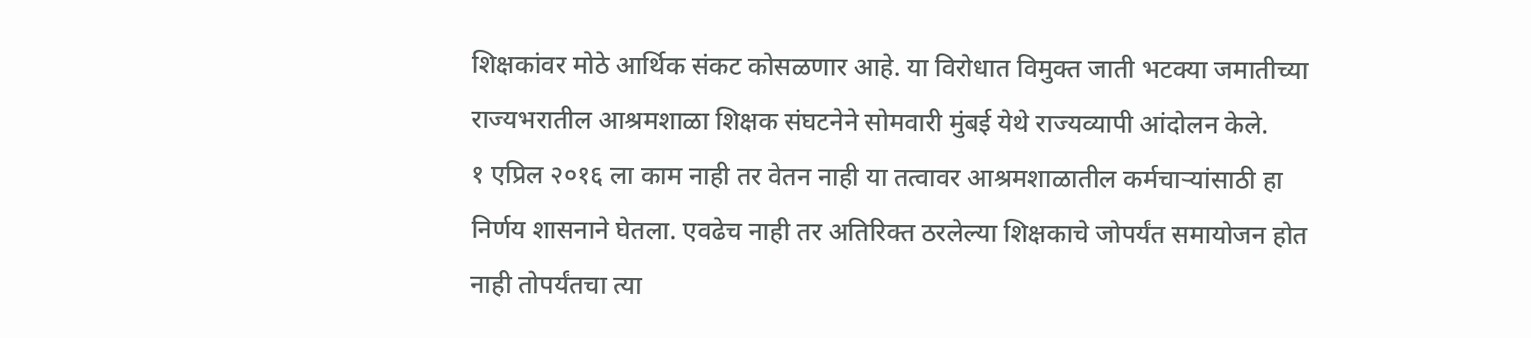शिक्षकांवर मोठे आर्थिक संकट कोसळणार आहे. या विरोधात विमुक्त जाती भटक्या जमातीच्या राज्यभरातील आश्रमशाळा शिक्षक संघटनेने सोमवारी मुंबई येथे राज्यव्यापी आंदोलन केले.
१ एप्रिल २०१६ ला काम नाही तर वेतन नाही या तत्वावर आश्रमशाळातील कर्मचाऱ्यांसाठी हा निर्णय शासनाने घेतला. एवढेच नाही तर अतिरिक्त ठरलेल्या शिक्षकाचे जोपर्यंत समायोजन होत नाही तोपर्यंतचा त्या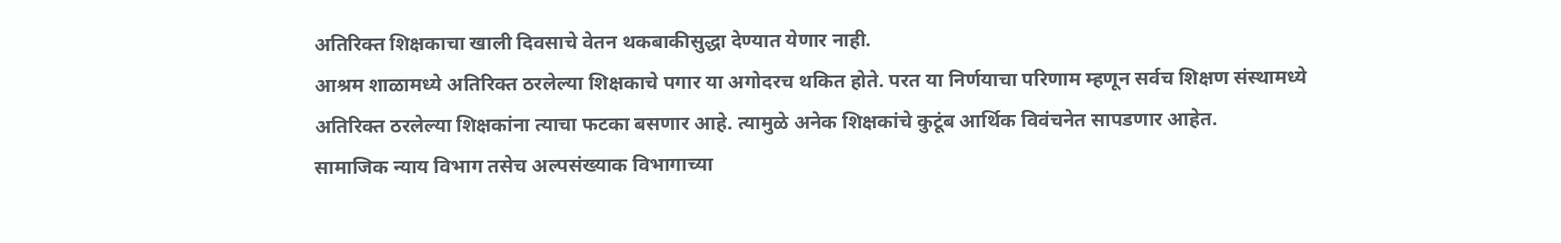अतिरिक्त शिक्षकाचा खाली दिवसाचे वेतन थकबाकीसुद्धा देण्यात येणार नाही.
आश्रम शाळामध्ये अतिरिक्त ठरलेल्या शिक्षकाचे पगार या अगोदरच थकित होते. परत या निर्णयाचा परिणाम म्हणून सर्वच शिक्षण संस्थामध्ये अतिरिक्त ठरलेल्या शिक्षकांना त्याचा फटका बसणार आहे. त्यामुळे अनेक शिक्षकांचे कुटूंब आर्थिक विवंचनेत सापडणार आहेत.
सामाजिक न्याय विभाग तसेच अल्पसंख्याक विभागाच्या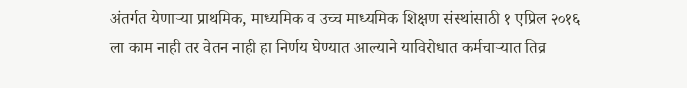अंतर्गत येणाऱ्या प्राथमिक, माध्यमिक व उच्च माध्यमिक शिक्षण संस्थांसाठी १ एप्रिल २०१६ ला काम नाही तर वेतन नाही हा निर्णय घेण्यात आल्याने याविरोधात कर्मचाऱ्यात तिव्र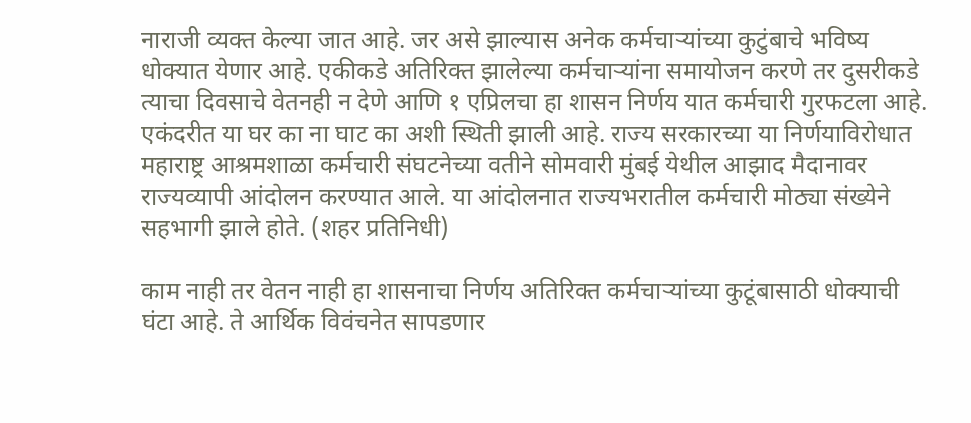नाराजी व्यक्त केल्या जात आहे. जर असे झाल्यास अनेक कर्मचाऱ्यांच्या कुटुंबाचे भविष्य धोक्यात येणार आहे. एकीकडे अतिरिक्त झालेल्या कर्मचाऱ्यांना समायोजन करणे तर दुसरीकडे त्याचा दिवसाचे वेतनही न देणे आणि १ एप्रिलचा हा शासन निर्णय यात कर्मचारी गुरफटला आहे. एकंदरीत या घर का ना घाट का अशी स्थिती झाली आहे. राज्य सरकारच्या या निर्णयाविरोधात महाराष्ट्र आश्रमशाळा कर्मचारी संघटनेच्या वतीने सोमवारी मुंबई येथील आझाद मैदानावर राज्यव्यापी आंदोलन करण्यात आले. या आंदोलनात राज्यभरातील कर्मचारी मोठ्या संख्येने सहभागी झाले होते. (शहर प्रतिनिधी)

काम नाही तर वेतन नाही हा शासनाचा निर्णय अतिरिक्त कर्मचाऱ्यांच्या कुटूंबासाठी धोक्याची घंटा आहे. ते आर्थिक विवंचनेत सापडणार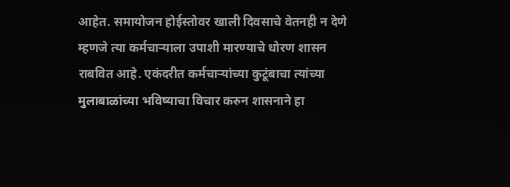आहेत. समायोजन होईस्तोवर खाली दिवसाचे वेतनही न देणे म्हणजे त्या कर्मचाऱ्याला उपाशी मारण्याचे धोरण शासन राबवित आहे. एकंदरीत कर्मचाऱ्यांच्या कुटूंबाचा त्यांच्या मुलाबाळांच्या भविष्याचा विचार करुन शासनाने हा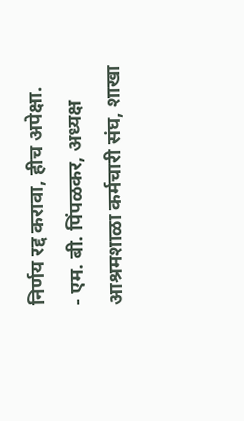निर्णय रद्द करावा, हीच अपेक्षा.
- एम. बी. पिंपळकर, अध्यक्ष
आश्रमशाळा कर्मचारी संघ, शाखा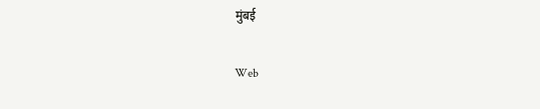मुंबई

Web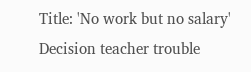Title: 'No work but no salary' Decision teacher trouble